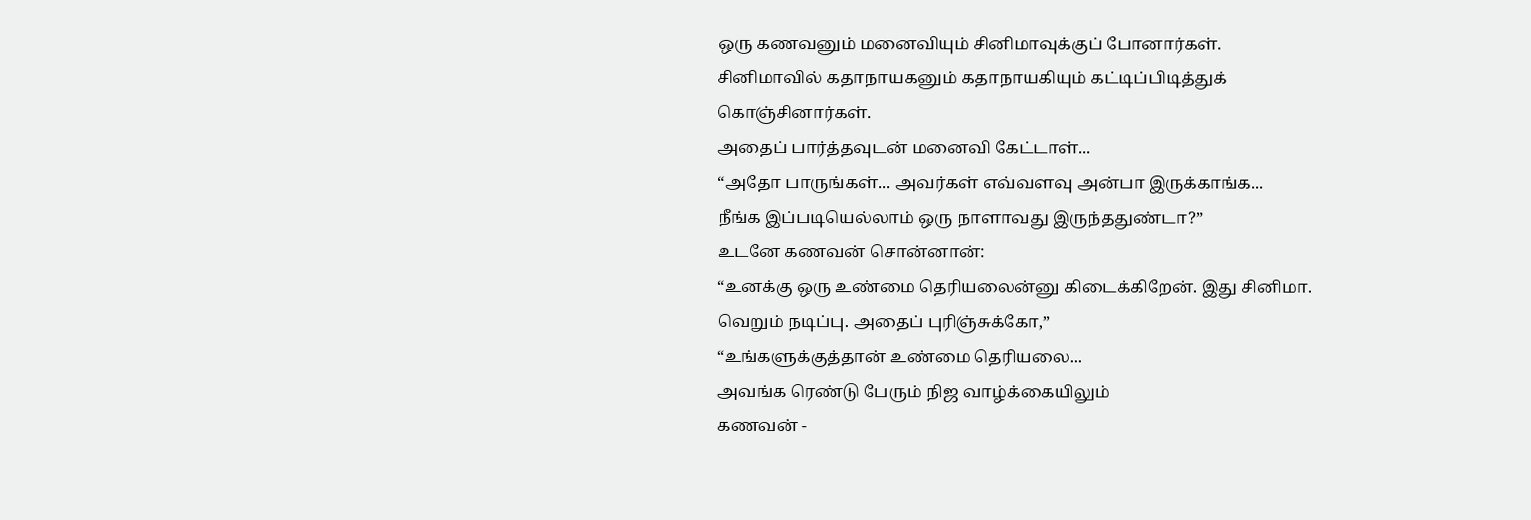ஒரு கணவனும் மனைவியும் சினிமாவுக்குப் போனார்கள்.
சினிமாவில் கதாநாயகனும் கதாநாயகியும் கட்டிப்பிடித்துக் கொஞ்சினார்கள்.
அதைப் பார்த்தவுடன் மனைவி கேட்டாள்...
“அதோ பாருங்கள்... அவர்கள் எவ்வளவு அன்பா இருக்காங்க...
நீங்க இப்படியெல்லாம் ஒரு நாளாவது இருந்ததுண்டா?”
உடனே கணவன் சொன்னான்:
“உனக்கு ஒரு உண்மை தெரியலைன்னு கிடைக்கிறேன். இது சினிமா. வெறும் நடிப்பு. அதைப் புரிஞ்சுக்கோ,”
“உங்களுக்குத்தான் உண்மை தெரியலை...
அவங்க ரெண்டு பேரும் நிஜ வாழ்க்கையிலும்
கணவன் -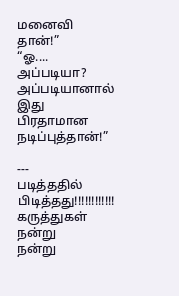மனைவி தான்!”
“ஓ.... அப்படியா? அப்படியானால் இது பிரதாமான நடிப்புத்தான்!”

---
படித்ததில் பிடித்தது!!!!!!!!!!!!
கருத்துகள்
நன்று
நன்று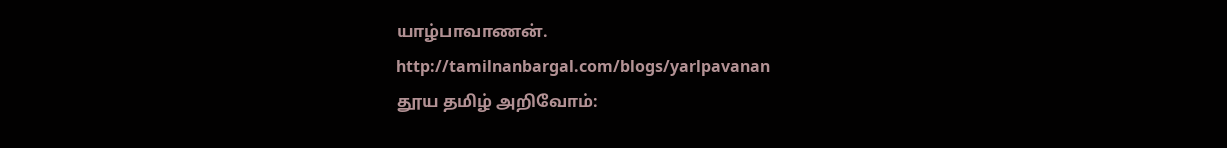யாழ்பாவாணன்.
http://tamilnanbargal.com/blogs/yarlpavanan
தூய தமிழ் அறிவோம்: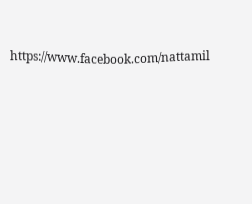https://www.facebook.com/nattamil